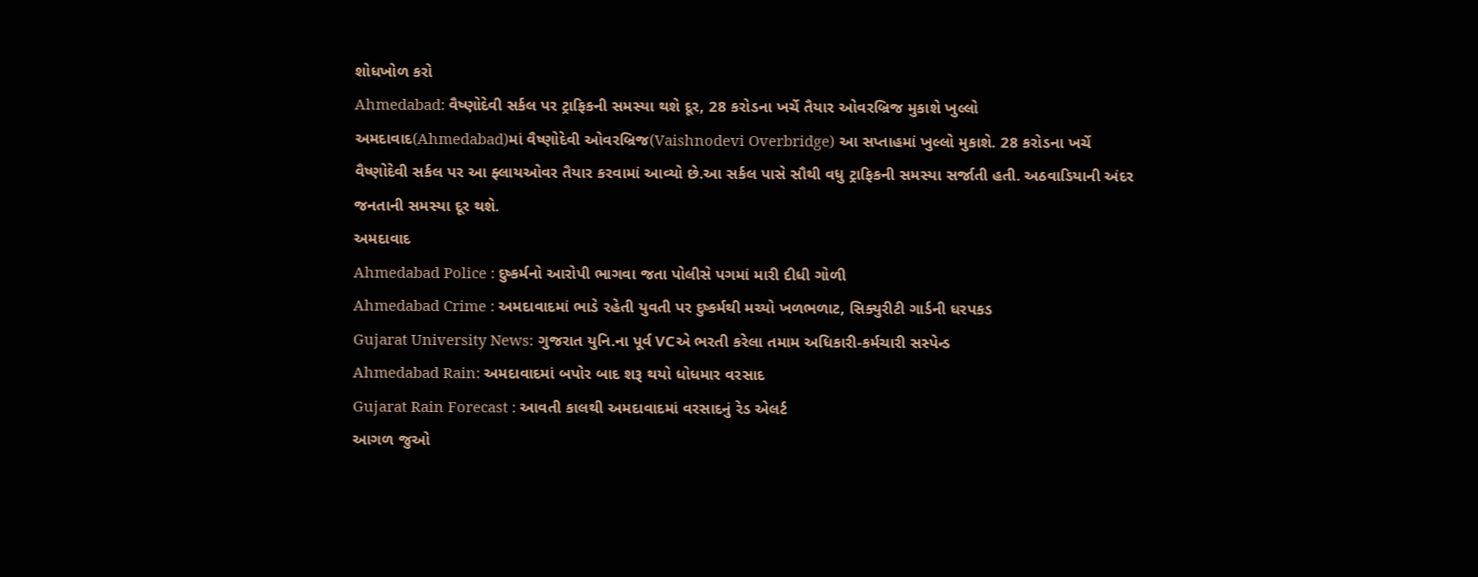શોધખોળ કરો
Ahmedabad: વૈષ્ણોદેવી સર્કલ પર ટ્રાફિકની સમસ્યા થશે દૂર, 28 કરોડના ખર્ચે તૈયાર ઓવરબ્રિજ મુકાશે ખુલ્લો
અમદાવાદ(Ahmedabad)માં વૈષ્ણોદેવી ઓવરબ્રિજ(Vaishnodevi Overbridge) આ સપ્તાહમાં ખુલ્લો મુકાશે. 28 કરોડના ખર્ચે વૈષ્ણોદેવી સર્કલ પર આ ફ્લાયઓવર તૈયાર કરવામાં આવ્યો છે.આ સર્કલ પાસે સૌથી વધુ ટ્રાફિકની સમસ્યા સર્જાતી હતી. અઠવાડિયાની અંદર જનતાની સમસ્યા દૂર થશે.
અમદાવાદ
Ahmedabad Police : દુષ્કર્મનો આરોપી ભાગવા જતા પોલીસે પગમાં મારી દીધી ગોળી
Ahmedabad Crime : અમદાવાદમાં ભાડે રહેતી યુવતી પર દુષ્કર્મથી મચ્યો ખળભળાટ, સિક્યુરીટી ગાર્ડની ધરપકડ
Gujarat University News: ગુજરાત યુનિ.ના પૂર્વ VCએ ભરતી કરેલા તમામ અધિકારી-કર્મચારી સસ્પેન્ડ
Ahmedabad Rain: અમદાવાદમાં બપોર બાદ શરૂ થયો ધોધમાર વરસાદ
Gujarat Rain Forecast : આવતી કાલથી અમદાવાદમાં વરસાદનું રેડ એલર્ટ
આગળ જુઓ